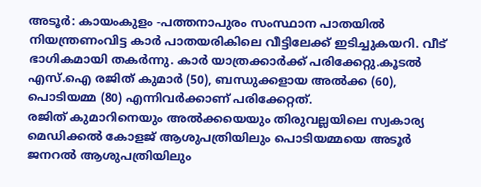അടൂർ: കായംകുളം -പത്തനാപുരം സംസ്ഥാന പാതയിൽ നിയന്ത്രണംവിട്ട കാർ പാതയരികിലെ വീട്ടിലേക്ക് ഇടിച്ചുകയറി. വീട് ഭാഗികമായി തകർന്നു. കാർ യാത്രക്കാർക്ക് പരിക്കേറ്റു.കൂടൽ എസ്.ഐ രജിത് കുമാർ (50), ബന്ധുക്കളായ അൽക്ക (60), പൊടിയമ്മ (80) എന്നിവർക്കാണ് പരിക്കേറ്റത്.
രജിത് കുമാറിനെയും അൽക്കയെയും തിരുവല്ലയിലെ സ്വകാര്യ മെഡിക്കൽ കോളജ് ആശുപത്രിയിലും പൊടിയമ്മയെ അടൂർ ജനറൽ ആശുപത്രിയിലും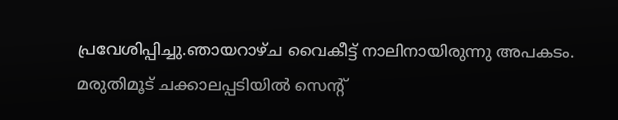പ്രവേശിപ്പിച്ചു.ഞായറാഴ്ച വൈകീട്ട് നാലിനായിരുന്നു അപകടം.
മരുതിമൂട് ചക്കാലപ്പടിയിൽ സെന്റ്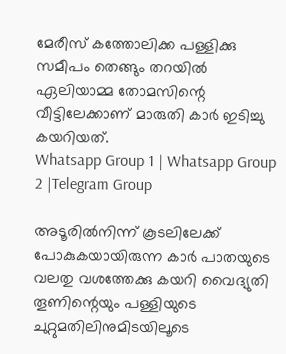മേരീസ് കത്തോലിക്ക പള്ളിക്കു സമീപം തെങ്ങും തറയിൽ ഏലിയാമ്മ തോമസിന്റെ വീട്ടിലേക്കാണ് മാരുതി കാർ ഇടിച്ചു കയറിയത്.
Whatsapp Group 1 | Whatsapp Group 2 |Telegram Group

അടൂരിൽനിന്ന് കൂടലിലേക്ക് പോകുകയായിരുന്ന കാർ പാതയുടെ വലതു വശത്തേക്കു കയറി വൈദ്യുതി തൂണിന്റെയും പള്ളിയുടെ ചുറ്റുമതിലിനുമിടയിലൂടെ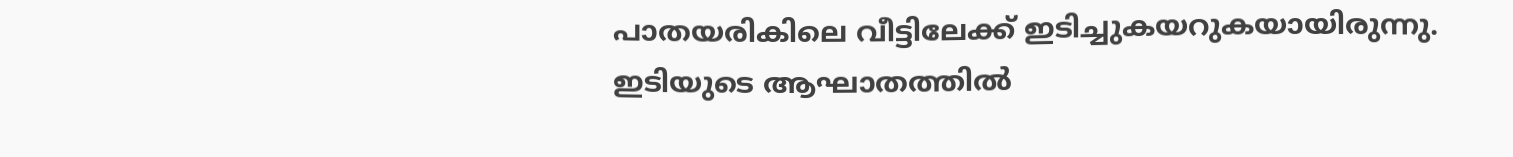പാതയരികിലെ വീട്ടിലേക്ക് ഇടിച്ചുകയറുകയായിരുന്നു.
ഇടിയുടെ ആഘാതത്തിൽ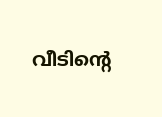വീടിന്റെ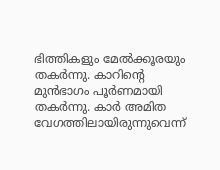ഭിത്തികളും മേൽക്കൂരയും തകർന്നു. കാറിന്റെ മുൻഭാഗം പൂർണമായി തകർന്നു. കാർ അമിത വേഗത്തിലായിരുന്നുവെന്ന്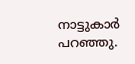നാട്ടുകാർ പറഞ്ഞു.